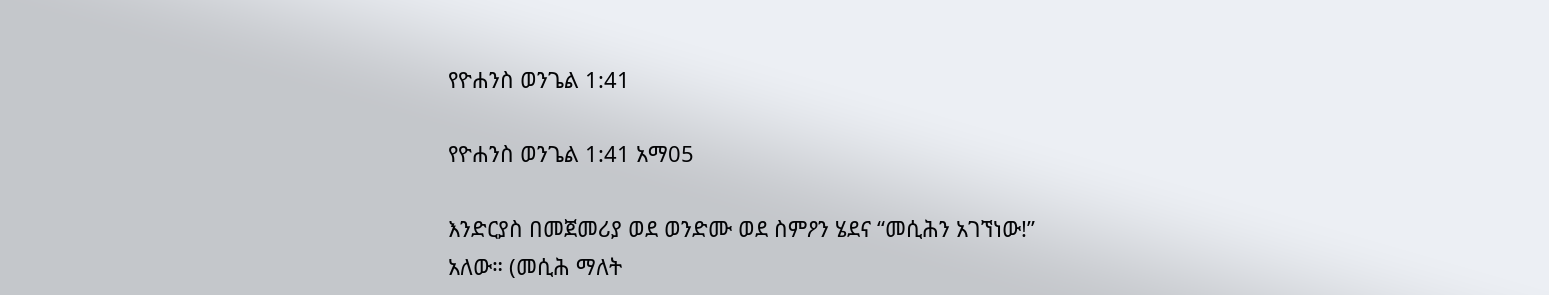የዮሐንስ ወንጌል 1:41

የዮሐንስ ወንጌል 1:41 አማ05

እንድርያስ በመጀመሪያ ወደ ወንድሙ ወደ ስምዖን ሄደና “መሲሕን አገኘነው!” አለው። (መሲሕ ማለት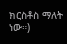ክርስቶስ ማለት ነው።)